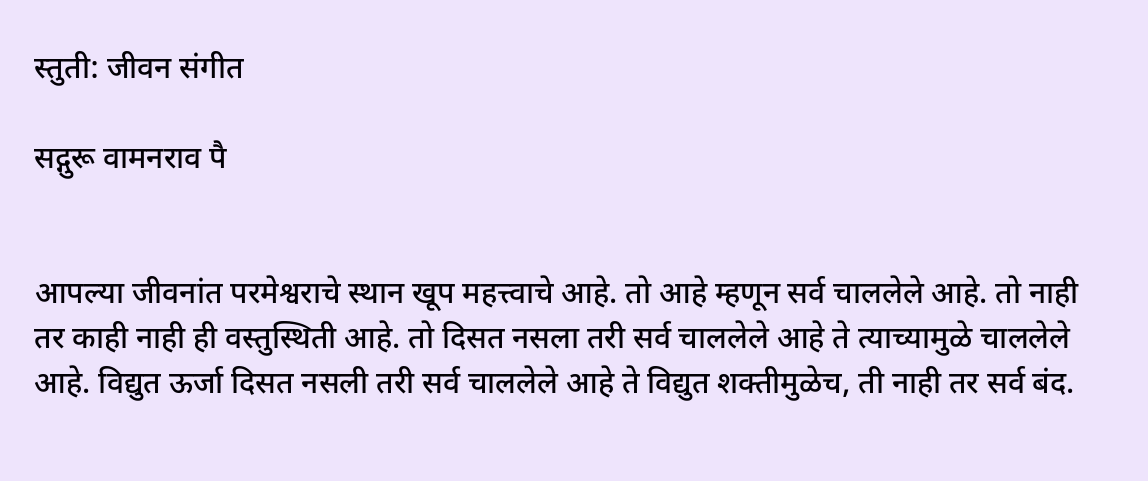स्तुती: जीवन संगीत

सद्गुरू वामनराव पै


आपल्या जीवनांत परमेश्वराचे स्थान खूप महत्त्वाचे आहे. तो आहे म्हणून सर्व चाललेले आहे. तो नाही तर काही नाही ही वस्तुस्थिती आहे. तो दिसत नसला तरी सर्व चाललेले आहे ते त्याच्यामुळे चाललेले आहे. विद्युत ऊर्जा दिसत नसली तरी सर्व चाललेले आहे ते विद्युत शक्तीमुळेच, ती नाही तर सर्व बंद.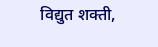विद्युत शक्ती,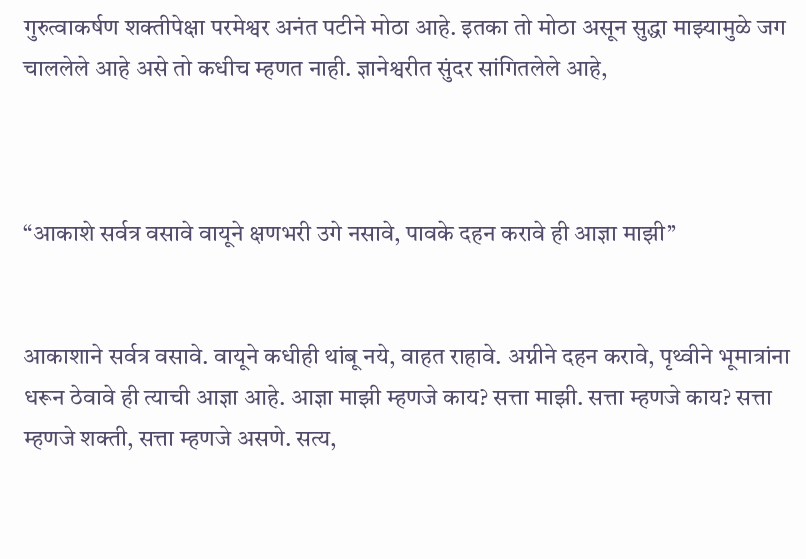गुरुत्वाकर्षण शक्तीपेक्षा परमेश्वर अनंत पटीने मोठा आहे. इतका तो मोठा असून सुद्धा माझ्यामुळे जग चाललेले आहे असे तो कधीच म्हणत नाही. ज्ञानेश्वरीत सुंदर सांगितलेले आहे,



“आकाशे सर्वत्र वसावे वायूने क्षणभरी उगे नसावे, पावके दहन करावे ही आज्ञा माझी’’


आकाशाने सर्वत्र वसावे. वायूने कधीही थांबू नये, वाहत राहावे. अग्नीने दहन करावे, पृथ्वीने भूमात्रांना धरून ठेवावे ही त्याची आज्ञा आहे. आज्ञा माझी म्हणजे काय? सत्ता माझी. सत्ता म्हणजे काय? सत्ता म्हणजे शक्ती, सत्ता म्हणजे असणे. सत्य,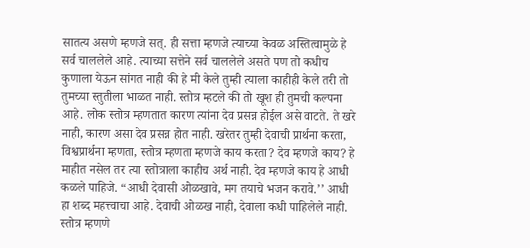सातत्य असणे म्हणजे सत्. ही सत्ता म्हणजे त्याच्या केवळ अस्तित्वामुळे हे सर्व चाललेले आहे. त्याच्या सत्तेने सर्व चाललेले असते पण तो कधीच कुणाला येऊन सांगत नाही की हे मी केले तुम्ही त्याला काहीही केले तरी तो तुमच्या स्तुतीला भाळत नाही. स्तोत्र म्हटले की तो खूश ही तुमची कल्पना आहे. लोक स्तोत्र म्हणतात कारण त्यांना देव प्रसन्न होईल असे वाटते. ते खरे नाही, कारण असा देव प्रसन्न होत नाही. खरेतर तुम्ही देवाची प्रार्थना करता, विश्वप्रार्थना म्हणता, स्तोत्र म्हणता म्हणजे काय करता? देव म्हणजे काय? हे माहीत नसेल तर त्या स्तोत्राला काहीच अर्थ नाही. देव म्हणजे काय हे आधी कळले पाहिजे. “आधी देवासी ओळखावे, मग तयाचे भजन करावे.’’ आधी हा शब्द महत्त्वाचा आहे. देवाची ओळख नाही, देवाला कधी पाहिलेले नाही. स्तोत्र म्हणणे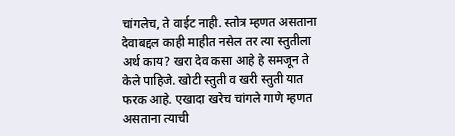चांगलेच, ते वाईट नाही. स्तोत्र म्हणत असताना देवाबद्दल काही माहीत नसेल तर त्या स्तुतीला अर्थ काय? खरा देव कसा आहे हे समजून ते केले पाहिजे. खोटी स्तुती व खरी स्तुती यात फरक आहे. एखादा खरेच चांगले गाणे म्हणत असताना त्याची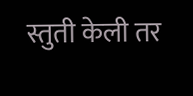स्तुती केली तर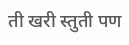ती खरी स्तुती पण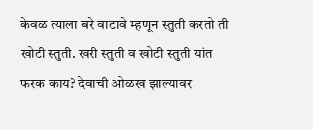केवळ त्याला बरे वाटावे म्हणून स्तुती करतो ती खोटी स्तुती. खरी स्तुती व खोटी स्तुती यांत फरक काय? देवाची ओळख झाल्यावर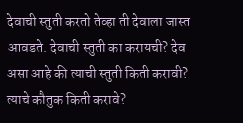देवाची स्तुती करतो तेव्हा ती देवाला जास्त आवडते. देवाची स्तुती का करायची? देव असा आहे की त्याची स्तुती किती करावी? त्याचे कौतुक किती करावे?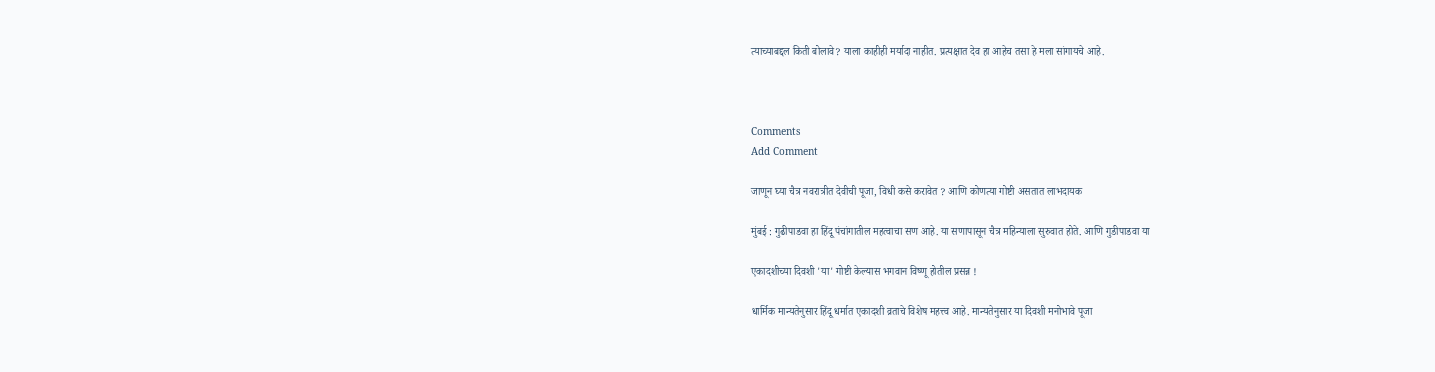त्याच्याबद्दल किती बोलावे? याला काहीही मर्यादा नाहीत. प्रत्यक्षात देव हा आहेच तसा हे मला सांगायचे आहे.



Comments
Add Comment

जाणून घ्या चैत्र नवरात्रीत देवीची पूजा, विधी कसे करावेत ? आणि कोणत्या गोष्टी असतात लाभदायक

मुंबई : गुढीपाडवा हा हिंदू पंचांगातील महत्वाचा सण आहे. या सणापासून चैत्र महिन्याला सुरुवात होते. आणि गुडीपाडवा या

एकादशीच्या दिवशी 'या' गोष्टी केल्यास भगवान विष्णू होतील प्रसन्न !

धार्मिक मान्यतेनुसार हिंदू धर्मात एकादशी व्रताचे विशेष महत्त्व आहे. मान्यतेनुसार या दिवशी मनोभावे पूजा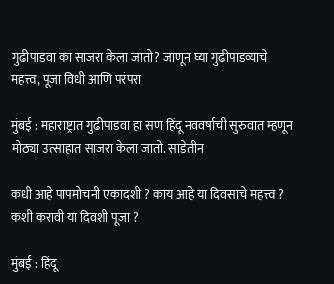गुढीपाडवा का साजरा केला जातो? जाणून घ्या गुढीपाडव्याचे महत्त्व, पूजा विधी आणि परंपरा

मुंबई : महाराष्ट्रात गुढीपाडवा हा सण हिंदू नववर्षाची सुरुवात म्हणून मोठ्या उत्साहात साजरा केला जातो. साडेतीन

कधी आहे पापमोचनी एकादशी ? काय आहे या दिवसाचे महत्त्व ? कशी करावी या दिवशी पूजा ?

मुंबई : हिंदू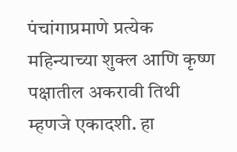पंचांगाप्रमाणे प्रत्येक महिन्याच्या शुक्ल आणि कृष्ण पक्षातील अकरावी तिथी म्हणजे एकादशी. हा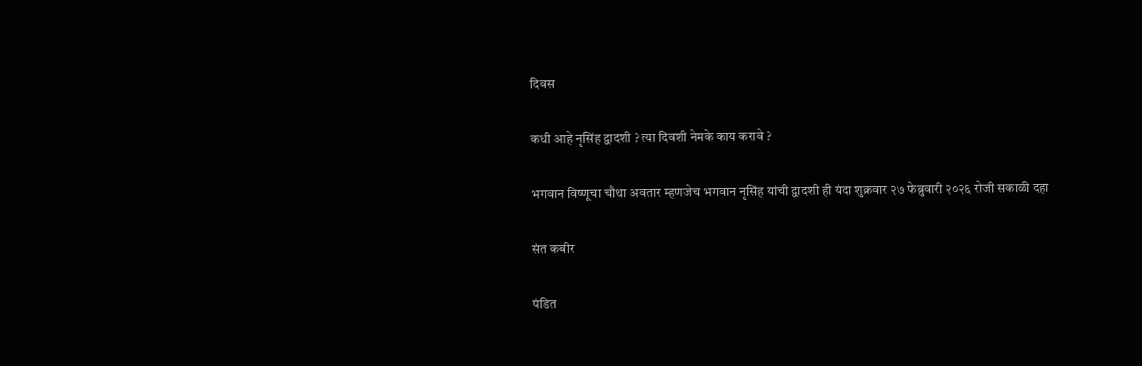दिवस

कधी आहे नृसिंह द्वादशी ? त्या दिवशी नेमके काय करावे ?

भगवान विष्णूचा चौथा अवतार म्हणजेच भगवान नृसिंह यांची द्वादशी ही यंदा शुक्रवार २७ फेब्रुवारी २०२६ रोजी सकाळी दहा

संत कबीर

पंडित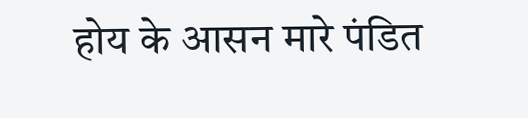होय के आसन मारे पंडित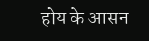होय के आसन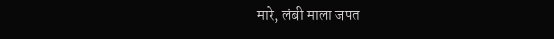मारे, लंबी माला जपत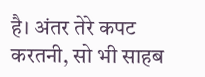है। अंतर तेरे कपट करतनी, सो भी साहब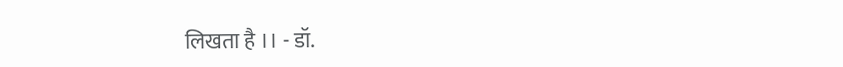लिखता है ।। - डॉ.